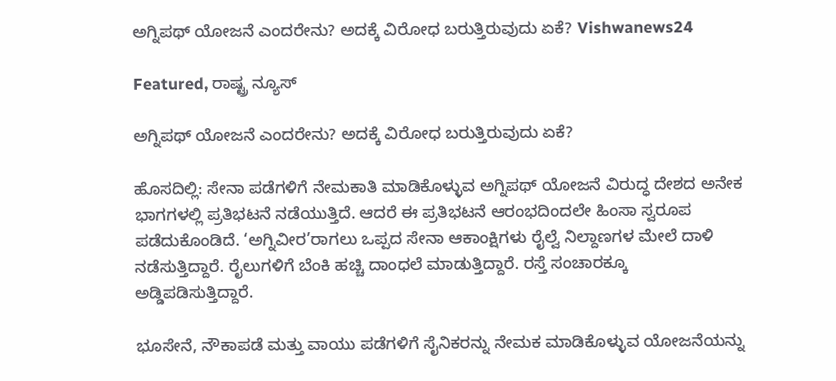ಅಗ್ನಿಪಥ್ ಯೋಜನೆ ಎಂದರೇನು? ಅದಕ್ಕೆ ವಿರೋಧ ಬರುತ್ತಿರುವುದು ಏಕೆ? Vishwanews24

Featured, ರಾಷ್ಟ್ರ ನ್ಯೂಸ್

ಅಗ್ನಿಪಥ್ ಯೋಜನೆ ಎಂದರೇನು? ಅದಕ್ಕೆ ವಿರೋಧ ಬರುತ್ತಿರುವುದು ಏಕೆ?

ಹೊಸದಿಲ್ಲಿ: ಸೇನಾ ಪಡೆಗಳಿಗೆ ನೇಮಕಾತಿ ಮಾಡಿಕೊಳ್ಳುವ ಅಗ್ನಿಪಥ್ ಯೋಜನೆ ವಿರುದ್ಧ ದೇಶದ ಅನೇಕ ಭಾಗಗಳಲ್ಲಿ ಪ್ರತಿಭಟನೆ ನಡೆಯುತ್ತಿದೆ. ಆದರೆ ಈ ಪ್ರತಿಭಟನೆ ಆರಂಭದಿಂದಲೇ ಹಿಂಸಾ ಸ್ವರೂಪ ಪಡೆದುಕೊಂಡಿದೆ. ‘ಅಗ್ನಿವೀರ’ರಾಗಲು ಒಪ್ಪದ ಸೇನಾ ಆಕಾಂಕ್ಷಿಗಳು ರೈಲ್ವೆ ನಿಲ್ದಾಣಗಳ ಮೇಲೆ ದಾಳಿ ನಡೆಸುತ್ತಿದ್ದಾರೆ. ರೈಲುಗಳಿಗೆ ಬೆಂಕಿ ಹಚ್ಚಿ ದಾಂಧಲೆ ಮಾಡುತ್ತಿದ್ದಾರೆ. ರಸ್ತೆ ಸಂಚಾರಕ್ಕೂ ಅಡ್ಡಿಪಡಿಸುತ್ತಿದ್ದಾರೆ.

ಭೂಸೇನೆ, ನೌಕಾಪಡೆ ಮತ್ತು ವಾಯು ಪಡೆಗಳಿಗೆ ಸೈನಿಕರನ್ನು ನೇಮಕ ಮಾಡಿಕೊಳ್ಳುವ ಯೋಜನೆಯನ್ನು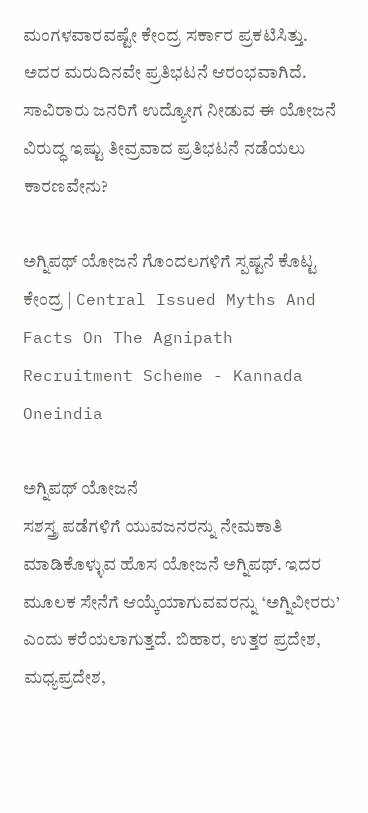ಮಂಗಳವಾರವಷ್ಟೇ ಕೇಂದ್ರ ಸರ್ಕಾರ ಪ್ರಕಟಿಸಿತ್ತು. ಅದರ ಮರುದಿನವೇ ಪ್ರತಿಭಟನೆ ಆರಂಭವಾಗಿದೆ. ಸಾವಿರಾರು ಜನರಿಗೆ ಉದ್ಯೋಗ ನೀಡುವ ಈ ಯೋಜನೆ ವಿರುದ್ಧ ಇಷ್ಟು ತೀವ್ರವಾದ ಪ್ರತಿಭಟನೆ ನಡೆಯಲು ಕಾರಣವೇನು?

ಅಗ್ನಿಪಥ್ ಯೋಜನೆ ಗೊಂದಲಗಳಿಗೆ ಸ್ಪಷ್ಟನೆ ಕೊಟ್ಟ ಕೇಂದ್ರ | Central Issued Myths And Facts On The Agnipath Recruitment Scheme - Kannada Oneindia

ಅಗ್ನಿಪಥ್ ಯೋಜನೆ
ಸಶಸ್ತ್ರ ಪಡೆಗಳಿಗೆ ಯುವಜನರನ್ನು ನೇಮಕಾತಿ ಮಾಡಿಕೊಳ್ಳುವ ಹೊಸ ಯೋಜನೆ ಅಗ್ನಿಪಥ್. ಇದರ ಮೂಲಕ ಸೇನೆಗೆ ಆಯ್ಕೆಯಾಗುವವರನ್ನು ‘ಅಗ್ನಿವೀರರು’ ಎಂದು ಕರೆಯಲಾಗುತ್ತದೆ. ಬಿಹಾರ, ಉತ್ತರ ಪ್ರದೇಶ, ಮಧ್ಯಪ್ರದೇಶ,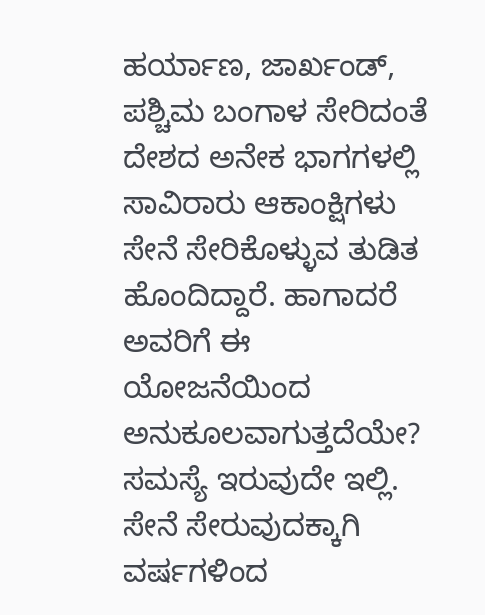ಹರ್ಯಾಣ, ಜಾರ್ಖಂಡ್, ಪಶ್ಚಿಮ ಬಂಗಾಳ ಸೇರಿದಂತೆ ದೇಶದ ಅನೇಕ ಭಾಗಗಳಲ್ಲಿ ಸಾವಿರಾರು ಆಕಾಂಕ್ಷಿಗಳು ಸೇನೆ ಸೇರಿಕೊಳ್ಳುವ ತುಡಿತ ಹೊಂದಿದ್ದಾರೆ. ಹಾಗಾದರೆ ಅವರಿಗೆ ಈ ಯೋಜನೆಯಿಂದ ಅನುಕೂಲವಾಗುತ್ತದೆಯೇ? ಸಮಸ್ಯೆ ಇರುವುದೇ ಇಲ್ಲಿ. ಸೇನೆ ಸೇರುವುದಕ್ಕಾಗಿ ವರ್ಷಗಳಿಂದ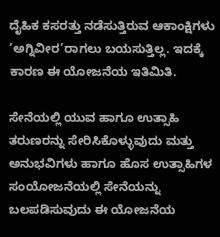ದೈಹಿಕ ಕಸರತ್ತು ನಡೆಸುತ್ತಿರುವ ಆಕಾಂಕ್ಷಿಗಳು ‘ಅಗ್ನಿವೀರ’ರಾಗಲು ಬಯಸುತ್ತಿಲ್ಲ. ಇದಕ್ಕೆ ಕಾರಣ ಈ ಯೋಜನೆಯ ಇತಿಮಿತಿ.

ಸೇನೆಯಲ್ಲಿ ಯುವ ಹಾಗೂ ಉತ್ಸಾಹಿ ತರುಣರನ್ನು ಸೇರಿಸಿಕೊಳ್ಳುವುದು ಮತ್ತು ಅನುಭವಿಗಳು ಹಾಗೂ ಹೊಸ ಉತ್ಸಾಹಿಗಳ ಸಂಯೋಜನೆಯಲ್ಲಿ ಸೇನೆಯನ್ನು ಬಲಪಡಿಸುವುದು ಈ ಯೋಜನೆಯ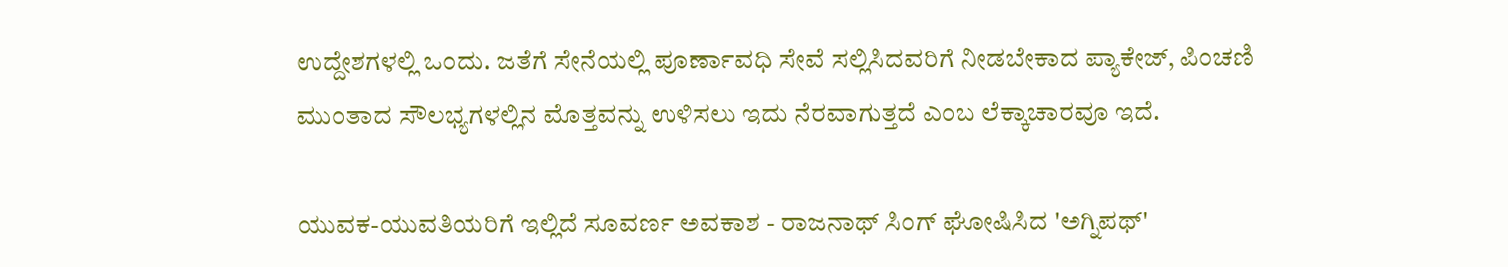ಉದ್ದೇಶಗಳಲ್ಲಿ ಒಂದು. ಜತೆಗೆ ಸೇನೆಯಲ್ಲಿ ಪೂರ್ಣಾವಧಿ ಸೇವೆ ಸಲ್ಲಿಸಿದವರಿಗೆ ನೀಡಬೇಕಾದ ಪ್ಯಾಕೇಜ್, ಪಿಂಚಣಿ ಮುಂತಾದ ಸೌಲಭ್ಯಗಳಲ್ಲಿನ ಮೊತ್ತವನ್ನು ಉಳಿಸಲು ಇದು ನೆರವಾಗುತ್ತದೆ ಎಂಬ ಲೆಕ್ಕಾಚಾರವೂ ಇದೆ.

ಯುವಕ-ಯುವತಿಯರಿಗೆ ಇಲ್ಲಿದೆ ಸೂವರ್ಣ ಅವಕಾಶ - ರಾಜನಾಥ್ ಸಿಂಗ್ ಘೋಷಿಸಿದ 'ಅಗ್ನಿಪಥ್'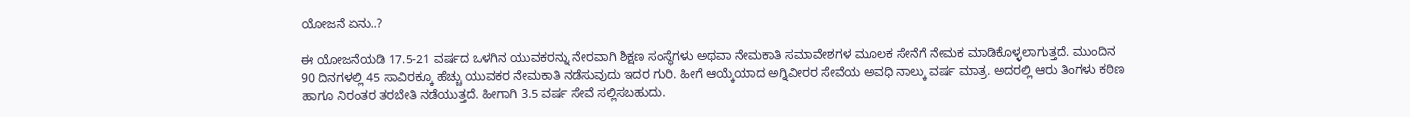ಯೋಜನೆ ಏನು..?

ಈ ಯೋಜನೆಯಡಿ 17.5-21 ವರ್ಷದ ಒಳಗಿನ ಯುವಕರನ್ನು ನೇರವಾಗಿ ಶಿಕ್ಷಣ ಸಂಸ್ಥೆಗಳು ಅಥವಾ ನೇಮಕಾತಿ ಸಮಾವೇಶಗಳ ಮೂಲಕ ಸೇನೆಗೆ ನೇಮಕ ಮಾಡಿಕೊಳ್ಳಲಾಗುತ್ತದೆ. ಮುಂದಿನ 90 ದಿನಗಳಲ್ಲಿ 45 ಸಾವಿರಕ್ಕೂ ಹೆಚ್ಚು ಯುವಕರ ನೇಮಕಾತಿ ನಡೆಸುವುದು ಇದರ ಗುರಿ. ಹೀಗೆ ಆಯ್ಕೆಯಾದ ಅಗ್ನಿವೀರರ ಸೇವೆಯ ಅವಧಿ ನಾಲ್ಕು ವರ್ಷ ಮಾತ್ರ. ಅದರಲ್ಲಿ ಆರು ತಿಂಗಳು ಕಠಿಣ ಹಾಗೂ ನಿರಂತರ ತರಬೇತಿ ನಡೆಯುತ್ತದೆ. ಹೀಗಾಗಿ 3.5 ವರ್ಷ ಸೇವೆ ಸಲ್ಲಿಸಬಹುದು.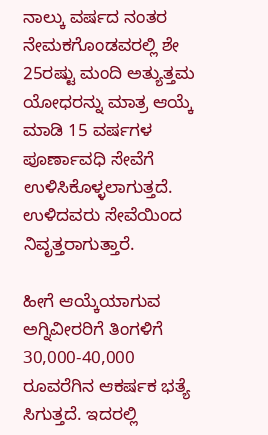ನಾಲ್ಕು ವರ್ಷದ ನಂತರ ನೇಮಕಗೊಂಡವರಲ್ಲಿ ಶೇ 25ರಷ್ಟು ಮಂದಿ ಅತ್ಯುತ್ತಮ ಯೋಧರನ್ನು ಮಾತ್ರ ಆಯ್ಕೆ ಮಾಡಿ 15 ವರ್ಷಗಳ ಪೂರ್ಣಾವಧಿ ಸೇವೆಗೆ ಉಳಿಸಿಕೊಳ್ಳಲಾಗುತ್ತದೆ. ಉಳಿದವರು ಸೇವೆಯಿಂದ ನಿವೃತ್ತರಾಗುತ್ತಾರೆ.

ಹೀಗೆ ಆಯ್ಕೆಯಾಗುವ ಅಗ್ನಿವೀರರಿಗೆ ತಿಂಗಳಿಗೆ 30,000-40,000 ರೂವರೆಗಿನ ಆಕರ್ಷಕ ಭತ್ಯೆ ಸಿಗುತ್ತದೆ. ಇದರಲ್ಲಿ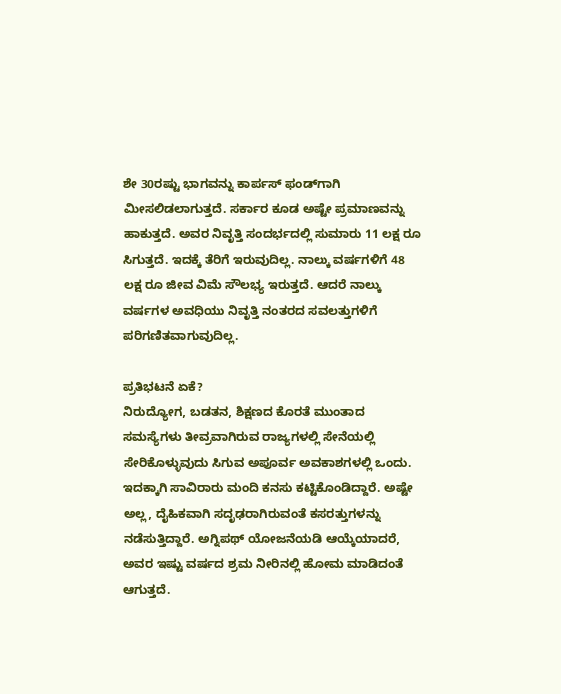ಶೇ 30ರಷ್ಟು ಭಾಗವನ್ನು ಕಾರ್ಪಸ್ ಫಂಡ್‌ಗಾಗಿ ಮೀಸಲಿಡಲಾಗುತ್ತದೆ. ಸರ್ಕಾರ ಕೂಡ ಅಷ್ಟೇ ಪ್ರಮಾಣವನ್ನು ಹಾಕುತ್ತದೆ. ಅವರ ನಿವೃತ್ತಿ ಸಂದರ್ಭದಲ್ಲಿ ಸುಮಾರು 11 ಲಕ್ಷ ರೂ ಸಿಗುತ್ತದೆ. ಇದಕ್ಕೆ ತೆರಿಗೆ ಇರುವುದಿಲ್ಲ. ನಾಲ್ಕು ವರ್ಷಗಳಿಗೆ 48 ಲಕ್ಷ ರೂ ಜೀವ ವಿಮೆ ಸೌಲಭ್ಯ ಇರುತ್ತದೆ. ಆದರೆ ನಾಲ್ಕು ವರ್ಷಗಳ ಅವಧಿಯು ನಿವೃತ್ತಿ ನಂತರದ ಸವಲತ್ತುಗಳಿಗೆ ಪರಿಗಣಿತವಾಗುವುದಿಲ್ಲ.

ಪ್ರತಿಭಟನೆ ಏಕೆ?
ನಿರುದ್ಯೋಗ, ಬಡತನ, ಶಿಕ್ಷಣದ ಕೊರತೆ ಮುಂತಾದ ಸಮಸ್ಯೆಗಳು ತೀವ್ರವಾಗಿರುವ ರಾಜ್ಯಗಳಲ್ಲಿ ಸೇನೆಯಲ್ಲಿ ಸೇರಿಕೊಳ್ಳುವುದು ಸಿಗುವ ಅಪೂರ್ವ ಅವಕಾಶಗಳಲ್ಲಿ ಒಂದು. ಇದಕ್ಕಾಗಿ ಸಾವಿರಾರು ಮಂದಿ ಕನಸು ಕಟ್ಟಿಕೊಂಡಿದ್ದಾರೆ. ಅಷ್ಟೇ ಅಲ್ಲ, ದೈಹಿಕವಾಗಿ ಸದೃಢರಾಗಿರುವಂತೆ ಕಸರತ್ತುಗಳನ್ನು ನಡೆಸುತ್ತಿದ್ದಾರೆ. ಅಗ್ನಿಪಥ್ ಯೋಜನೆಯಡಿ ಆಯ್ಕೆಯಾದರೆ, ಅವರ ಇಷ್ಟು ವರ್ಷದ ಶ್ರಮ ನೀರಿನಲ್ಲಿ ಹೋಮ ಮಾಡಿದಂತೆ ಆಗುತ್ತದೆ.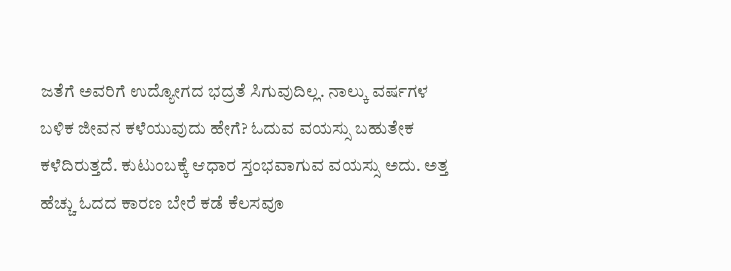ಜತೆಗೆ ಅವರಿಗೆ ಉದ್ಯೋಗದ ಭದ್ರತೆ ಸಿಗುವುದಿಲ್ಲ. ನಾಲ್ಕು ವರ್ಷಗಳ ಬಳಿಕ ಜೀವನ ಕಳೆಯುವುದು ಹೇಗೆ? ಓದುವ ವಯಸ್ಸು ಬಹುತೇಕ ಕಳೆದಿರುತ್ತದೆ. ಕುಟುಂಬಕ್ಕೆ ಆಧಾರ ಸ್ತಂಭವಾಗುವ ವಯಸ್ಸು ಅದು. ಅತ್ತ ಹೆಚ್ಚು ಓದದ ಕಾರಣ ಬೇರೆ ಕಡೆ ಕೆಲಸವೂ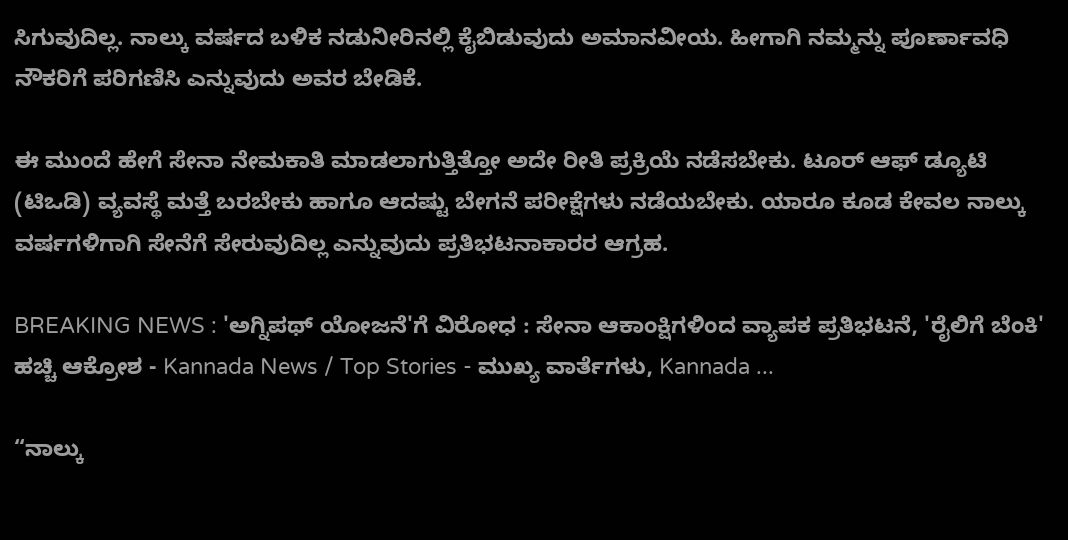ಸಿಗುವುದಿಲ್ಲ. ನಾಲ್ಕು ವರ್ಷದ ಬಳಿಕ ನಡುನೀರಿನಲ್ಲಿ ಕೈಬಿಡುವುದು ಅಮಾನವೀಯ. ಹೀಗಾಗಿ ನಮ್ಮನ್ನು ಪೂರ್ಣಾವಧಿ ನೌಕರಿಗೆ ಪರಿಗಣಿಸಿ ಎನ್ನುವುದು ಅವರ ಬೇಡಿಕೆ.

ಈ ಮುಂದೆ ಹೇಗೆ ಸೇನಾ ನೇಮಕಾತಿ ಮಾಡಲಾಗುತ್ತಿತ್ತೋ ಅದೇ ರೀತಿ ಪ್ರಕ್ರಿಯೆ ನಡೆಸಬೇಕು. ಟೂರ್ ಆಫ್ ಡ್ಯೂಟಿ (ಟಿಒಡಿ) ವ್ಯವಸ್ಥೆ ಮತ್ತೆ ಬರಬೇಕು ಹಾಗೂ ಆದಷ್ಟು ಬೇಗನೆ ಪರೀಕ್ಷೆಗಳು ನಡೆಯಬೇಕು. ಯಾರೂ ಕೂಡ ಕೇವಲ ನಾಲ್ಕು ವರ್ಷಗಳಿಗಾಗಿ ಸೇನೆಗೆ ಸೇರುವುದಿಲ್ಲ ಎನ್ನುವುದು ಪ್ರತಿಭಟನಾಕಾರರ ಆಗ್ರಹ.

BREAKING NEWS : 'ಅಗ್ನಿಪಥ್ ಯೋಜನೆ'ಗೆ ವಿರೋಧ : ಸೇನಾ ಆಕಾಂಕ್ಷಿಗಳಿಂದ ವ್ಯಾಪಕ ಪ್ರತಿಭಟನೆ, 'ರೈಲಿಗೆ ಬೆಂಕಿ' ಹಚ್ಚಿ ಆಕ್ರೋಶ - Kannada News / Top Stories - ಮುಖ್ಯ ವಾರ್ತೆಗಳು, Kannada ...

“ನಾಲ್ಕು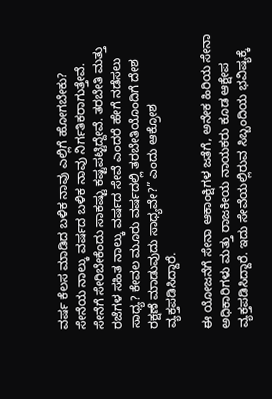ವರ್ಷ ಕೆಲಸ ಮಾಡಿದ ಬಳಿಕ ನಾವು ಎಲ್ಲಿಗೆ ಹೋಗಬೇಕು? ಸೇನೆಯ ನಾಲ್ಕು ವರ್ಷದ ಬಳಿಕ ನಾವು ನಿರ್ಗತಿಕರಾಗುತ್ತೇವೆ. ಸೇನೆಗೆ ಸೇರಿಬೇಕೆಂದು ಸಾಕಷ್ಟು ಕಷ್ಟಪಟ್ಟಿದ್ದೇವೆ. ತರಬೇತಿ ಮತ್ತು ರಜೆಗಳ ಸಹಿತ ನಾಲ್ಕು ವರ್ಷದ ಸೇವೆ ಎಂದರೆ ಹೇಗೆ ನಡೆಸಲು ಸಾಧ್ಯ? ಕೇವಲ ಮೂರು ವರ್ಷದಲ್ಲಿ ತರಬೇತಿಯೊಂದಿಗೆ ದೇಶ ರಕ್ಷಣೆ ಮಾಡುವುದು ಸಾಧ್ಯವೇ?” ಎಂದು ಆಕ್ರೋಶ ವ್ಯಕ್ತಪಡಿಸಿದ್ದಾರೆ.

ಈ ಯೋಜನೆಗೆ ಸೇನಾ ಆಕಾಂಕ್ಷಿಗಳ ಜತೆಗೆ, ಅನೇಕ ಹಿರಿಯ ಸೇನಾ ಅಧಿಕಾರಿಗಳು ಮತ್ತು ರಾಜಕೀಯ ನಾಯಕರು ಕೂಡ ಆಕ್ಷೇಪ ವ್ಯಕ್ತಪಡಿಸಿದ್ದಾರೆ. ಇದು ಸೇವೆಯಲ್ಲಿರುವ ಸಿಬ್ಬಂದಿಯ ಭವಿಷ್ಯಕ್ಕೆ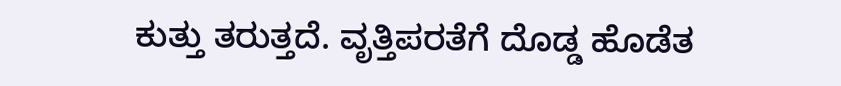ಕುತ್ತು ತರುತ್ತದೆ. ವೃತ್ತಿಪರತೆಗೆ ದೊಡ್ಡ ಹೊಡೆತ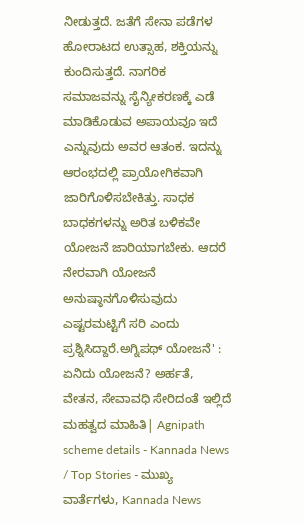ನೀಡುತ್ತದೆ. ಜತೆಗೆ ಸೇನಾ ಪಡೆಗಳ ಹೋರಾಟದ ಉತ್ಸಾಹ, ಶಕ್ತಿಯನ್ನು ಕುಂದಿಸುತ್ತದೆ. ನಾಗರಿಕ ಸಮಾಜವನ್ನು ಸೈನ್ಯೀಕರಣಕ್ಕೆ ಎಡೆ ಮಾಡಿಕೊಡುವ ಅಪಾಯವೂ ಇದೆ ಎನ್ನುವುದು ಅವರ ಆತಂಕ. ಇದನ್ನು ಆರಂಭದಲ್ಲಿ ಪ್ರಾಯೋಗಿಕವಾಗಿ ಜಾರಿಗೊಳಿಸಬೇಕಿತ್ತು. ಸಾಧಕ ಬಾಧಕಗಳನ್ನು ಅರಿತ ಬಳಿಕವೇ ಯೋಜನೆ ಜಾರಿಯಾಗಬೇಕು. ಆದರೆ ನೇರವಾಗಿ ಯೋಜನೆ ಅನುಷ್ಠಾನಗೊಳಿಸುವುದು ಎಷ್ಟರಮಟ್ಟಿಗೆ ಸರಿ ಎಂದು ಪ್ರಶ್ನಿಸಿದ್ದಾರೆ.ಅಗ್ನಿಪಥ್ ಯೋಜನೆ' : ಏನಿದು ಯೋಜನೆ? ಅರ್ಹತೆ, ವೇತನ, ಸೇವಾವಧಿ ಸೇರಿದಂತೆ ಇಲ್ಲಿದೆ ಮಹತ್ವದ ಮಾಹಿತಿ| Agnipath scheme details - Kannada News / Top Stories - ಮುಖ್ಯ ವಾರ್ತೆಗಳು, Kannada News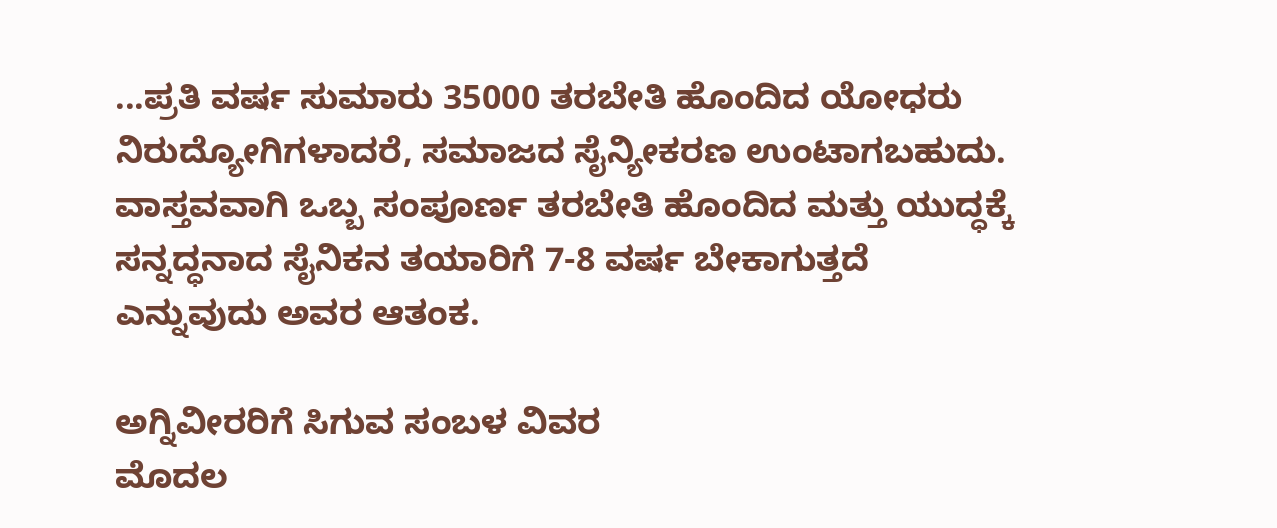...ಪ್ರತಿ ವರ್ಷ ಸುಮಾರು 35000 ತರಬೇತಿ ಹೊಂದಿದ ಯೋಧರು ನಿರುದ್ಯೋಗಿಗಳಾದರೆ, ಸಮಾಜದ ಸೈನ್ಯೀಕರಣ ಉಂಟಾಗಬಹುದು. ವಾಸ್ತವವಾಗಿ ಒಬ್ಬ ಸಂಪೂರ್ಣ ತರಬೇತಿ ಹೊಂದಿದ ಮತ್ತು ಯುದ್ಧಕ್ಕೆ ಸನ್ನದ್ಧನಾದ ಸೈನಿಕನ ತಯಾರಿಗೆ 7-8 ವರ್ಷ ಬೇಕಾಗುತ್ತದೆ ಎನ್ನುವುದು ಅವರ ಆತಂಕ.

ಅಗ್ನಿವೀರರಿಗೆ ಸಿಗುವ ಸಂಬಳ ವಿವರ
ಮೊದಲ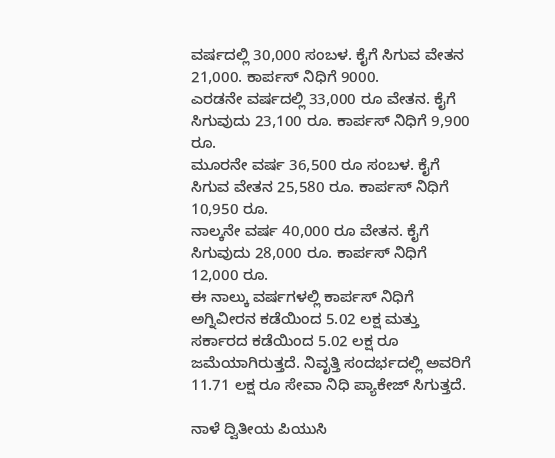ವರ್ಷದಲ್ಲಿ 30,000 ಸಂಬಳ. ಕೈಗೆ ಸಿಗುವ ವೇತನ 21,000. ಕಾರ್ಪಸ್ ನಿಧಿಗೆ 9000.
ಎರಡನೇ ವರ್ಷದಲ್ಲಿ 33,000 ರೂ ವೇತನ. ಕೈಗೆ ಸಿಗುವುದು 23,100 ರೂ. ಕಾರ್ಪಸ್ ನಿಧಿಗೆ 9,900 ರೂ.
ಮೂರನೇ ವರ್ಷ 36,500 ರೂ ಸಂಬಳ. ಕೈಗೆ ಸಿಗುವ ವೇತನ 25,580 ರೂ. ಕಾರ್ಪಸ್ ನಿಧಿಗೆ 10,950 ರೂ.
ನಾಲ್ಕನೇ ವರ್ಷ 40,000 ರೂ ವೇತನ. ಕೈಗೆ ಸಿಗುವುದು 28,000 ರೂ. ಕಾರ್ಪಸ್ ನಿಧಿಗೆ 12,000 ರೂ.
ಈ ನಾಲ್ಕು ವರ್ಷಗಳಲ್ಲಿ ಕಾರ್ಪಸ್ ನಿಧಿಗೆ ಅಗ್ನಿವೀರನ ಕಡೆಯಿಂದ 5.02 ಲಕ್ಷ ಮತ್ತು ಸರ್ಕಾರದ ಕಡೆಯಿಂದ 5.02 ಲಕ್ಷ ರೂ ಜಮೆಯಾಗಿರುತ್ತದೆ. ನಿವೃತ್ತಿ ಸಂದರ್ಭದಲ್ಲಿ ಅವರಿಗೆ 11.71 ಲಕ್ಷ ರೂ ಸೇವಾ ನಿಧಿ ಪ್ಯಾಕೇಜ್ ಸಿಗುತ್ತದೆ.

ನಾಳೆ ದ್ವಿತೀಯ ಪಿಯುಸಿ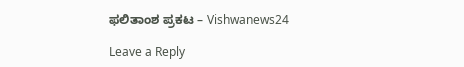ಫಲಿತಾಂಶ ಪ್ರಕಟ – Vishwanews24

Leave a Reply